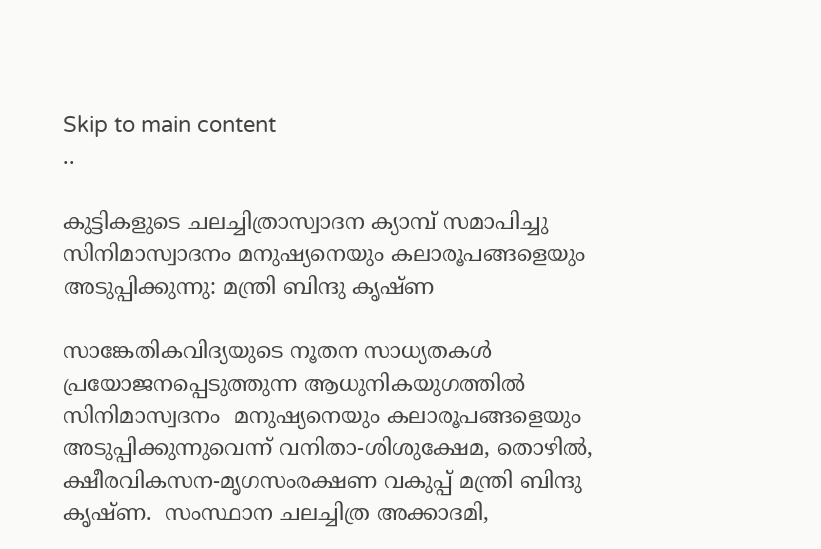Skip to main content
..

കുട്ടികളുടെ ചലച്ചിത്രാസ്വാദന ക്യാമ്പ് സമാപിച്ചു സിനിമാസ്വാദനം മനുഷ്യനെയും കലാരൂപങ്ങളെയും അടുപ്പിക്കുന്നു: മന്ത്രി ബിന്ദു കൃഷ്ണ

സാങ്കേതികവിദ്യയുടെ നൂതന സാധ്യതകള്‍ പ്രയോജനപ്പെടുത്തുന്ന ആധുനികയുഗത്തില്‍ സിനിമാസ്വദനം  മനുഷ്യനെയും കലാരൂപങ്ങളെയും അടുപ്പിക്കുന്നുവെന്ന് വനിതാ-ശിശുക്ഷേമ, തൊഴില്‍, ക്ഷീരവികസന-മൃഗസംരക്ഷണ വകുപ്പ് മന്ത്രി ബിന്ദു കൃഷ്ണ.  സംസ്ഥാന ചലച്ചിത്ര അക്കാദമി,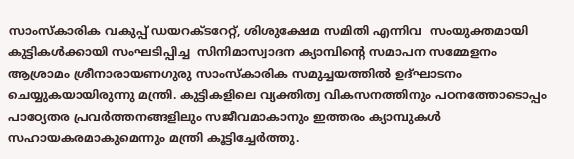സാംസ്‌കാരിക വകുപ്പ് ഡയറക്ടറേറ്റ്, ശിശുക്ഷേമ സമിതി എന്നിവ  സംയുക്തമായി കുട്ടികള്‍ക്കായി സംഘടിപ്പിച്ച  സിനിമാസ്വാദന ക്യാമ്പിന്റെ സമാപന സമ്മേളനം ആശ്രാമം ശ്രീനാരായണഗുരു സാംസ്‌കാരിക സമുച്ചയത്തില്‍ ഉദ്ഘാടനം ചെയ്യുകയായിരുന്നു മന്ത്രി. കുട്ടികളിലെ വ്യക്തിത്വ വികസനത്തിനും പഠനത്തോടൊപ്പം പാഠ്യേതര പ്രവര്‍ത്തനങ്ങളിലും സജീവമാകാനും ഇത്തരം ക്യാമ്പുകള്‍ സഹായകരമാകുമെന്നും മന്ത്രി കൂട്ടിച്ചേര്‍ത്തു.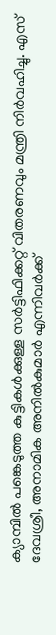ക്യാമ്പില്‍ പങ്കെടുത്ത കുട്ടികള്‍ക്കുള്ള സര്‍ട്ടിഫിക്കറ്റ് വിതരണവും മന്ത്രി നിര്‍വഹിച്ചു. എസ് ദേവശ്രീ, അനാമിക അനില്‍കുമാര്‍ എന്നിവര്‍ക്ക്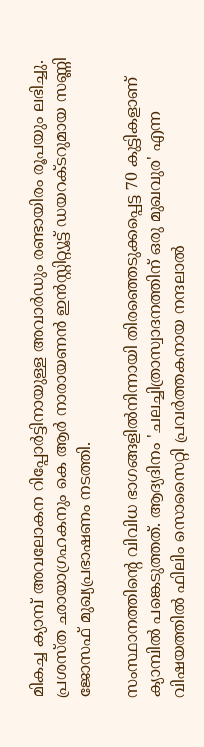മികച്ച ക്യാമ്പ് അവലോകന റിപ്പോര്‍ട്ടിനായുള്ള അവാര്‍ഡും രണ്ടായിരം രൂപയും ലഭിച്ചു. പ്രശസ്ത ഛായാഗ്രഹകനും കെ ആര്‍ നാരായണന്‍ ഇന്‍സ്റ്റിറ്റ്യൂട്ട് ഡയറക്ടറുമായ സണ്ണി ജോസഫ് മുഖ്യപ്രഭാഷണം നടത്തി.

സംസ്ഥാനത്തിന്റെ വിവിധ ഭാഗങ്ങളില്‍നിന്നായി തിരഞ്ഞെടുക്കപ്പെട്ട 70 കുട്ടികളാണ് ക്യാമ്പില്‍ പങ്കെടുത്തത്. ആദ്യദിനം 'ചലച്ചിത്രാസ്വാദനത്തിന് ഒരു മുഖവുര' എന്ന വിഷയത്തില്‍ ഫിലിം സൊസൈറ്റി പ്രവര്‍ത്തകനായ നന്ദലാല്‍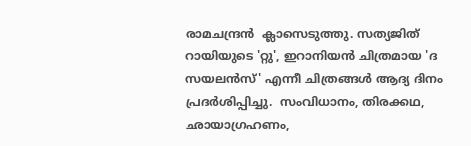രാമചന്ദ്രന്‍  ക്ലാസെടുത്തു. സത്യജിത് റായിയുടെ 'റ്റു', ഇറാനിയന്‍ ചിത്രമായ 'ദ സയലന്‍സ്' എന്നീ ചിത്രങ്ങള്‍ ആദ്യ ദിനം പ്രദര്‍ശിപ്പിച്ചു.  സംവിധാനം, തിരക്കഥ, ഛായാഗ്രഹണം,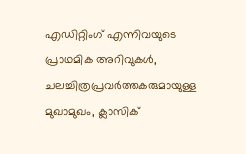എഡിറ്റിംഗ് എന്നിവയുടെ പ്രാഥമിക അറിവുകള്‍, ചലച്ചിത്രപ്രവര്‍ത്തകരുമായുള്ള മുഖാമുഖം, ക്ലാസിക്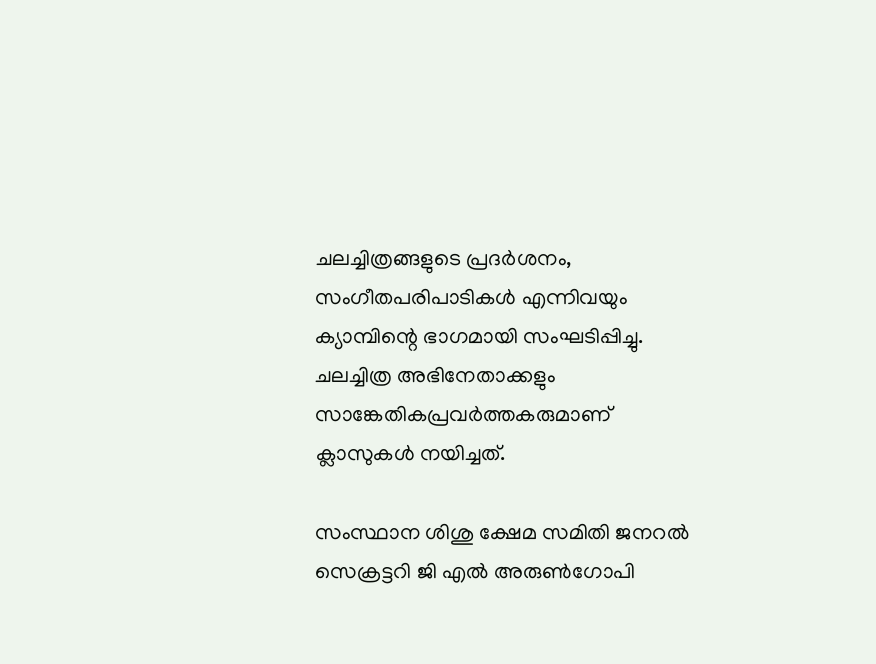ചലച്ചിത്രങ്ങളുടെ പ്രദര്‍ശനം, സംഗീതപരിപാടികള്‍ എന്നിവയും ക്യാമ്പിന്റെ ഭാഗമായി സംഘടിപ്പിച്ചു. ചലച്ചിത്ര അഭിനേതാക്കളും സാങ്കേതികപ്രവര്‍ത്തകരുമാണ് ക്ലാസുകള്‍ നയിച്ചത്.

സംസ്ഥാന ശിശു ക്ഷേമ സമിതി ജനറല്‍ സെക്രട്ടറി ജി എല്‍ അരുണ്‍ഗോപി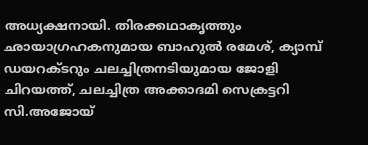അധ്യക്ഷനായി. തിരക്കഥാകൃത്തും ഛായാഗ്രഹകനുമായ ബാഹുല്‍ രമേശ്, ക്യാമ്പ് ഡയറക്ടറും ചലച്ചിത്രനടിയുമായ ജോളി ചിറയത്ത്, ചലച്ചിത്ര അക്കാദമി സെക്രട്ടറി സി.അജോയ്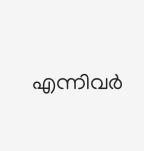എന്നിവര്‍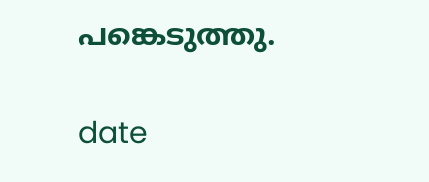പങ്കെടുത്തു.

date